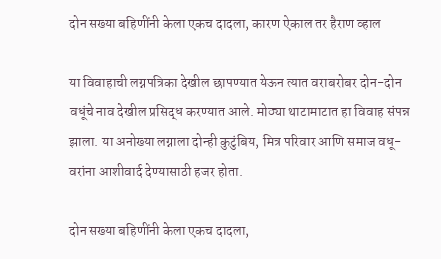दोन सख्या बहिणींनी केला एकच दादला, कारण ऐकाल तर हैराण व्हाल

या विवाहाची लग्नपत्रिका देखील छापण्यात येऊन त्यात वराबरोबर दोन-दोन वधूंचे नाव देखील प्रसिद्ध करण्यात आले. मोठ्या थाटामाटात हा विवाह संपन्न झाला. या अनोख्या लग्नाला दोन्ही कुटुंबिय, मित्र परिवार आणि समाज वधू-वरांना आशीवार्द देण्यासाठी हजर होता.

दोन सख्या बहिणींनी केला एकच दादला,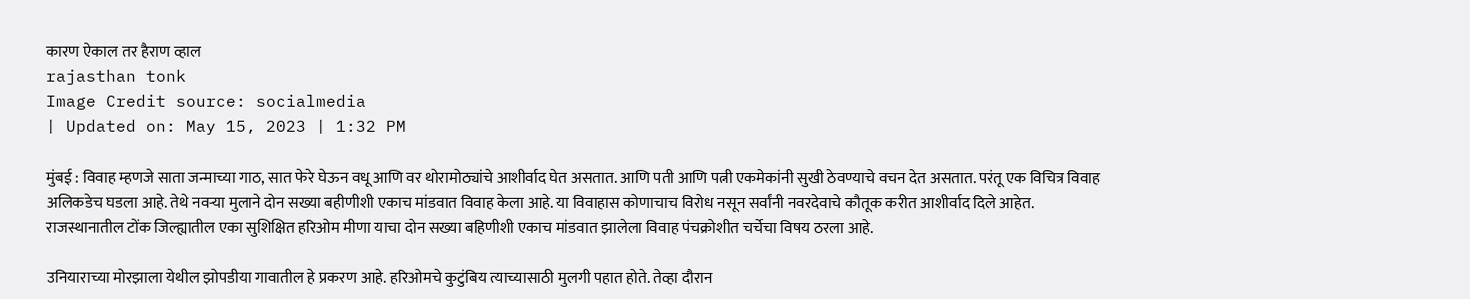कारण ऐकाल तर हैराण व्हाल
rajasthan tonk
Image Credit source: socialmedia
| Updated on: May 15, 2023 | 1:32 PM

मुंबई : विवाह म्हणजे साता जन्माच्या गाठ, सात फेरे घेऊन वधू आणि वर थोरामोठ्यांचे आशीर्वाद घेत असतात. आणि पती आणि पत्नी एकमेकांनी सुखी ठेवण्याचे वचन देत असतात. परंतू एक विचित्र विवाह अलिकडेच घडला आहे. तेथे नवऱ्या मुलाने दोन सख्या बहीणीशी एकाच मांडवात विवाह केला आहे. या विवाहास कोणाचाच विरोध नसून सर्वांनी नवरदेवाचे कौतूक करीत आशीर्वाद दिले आहेत. राजस्थानातील टोंक जिल्ह्यातील एका सुशिक्षित हरिओम मीणा याचा दोन सख्या बहिणीशी एकाच मांडवात झालेला विवाह पंचक्रोशीत चर्चेचा विषय ठरला आहे.

उनियाराच्या मोरझाला येथील झोपडीया गावातील हे प्रकरण आहे. हरिओमचे कुटुंबिय त्याच्यासाठी मुलगी पहात होते. तेव्हा दौरान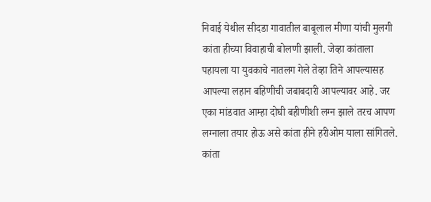निवाई येथील सीदडा गावातील बाबूलाल मीणा यांची मुलगी कांता हीच्या विवाहाची बोलणी झाली. जेव्हा कांताला पहायला या युवकाचे नातलग गेले तेव्हा तिने आपल्यासह आपल्या लहान बहिणीची जबाबदारी आपल्यावर आहे. जर एका मांडवात आम्हा दोघी बहीणीशी लग्न झाले तरच आपण लग्नाला तयार होऊ असे कांता हीने हरीओम याला सांगितले. कांता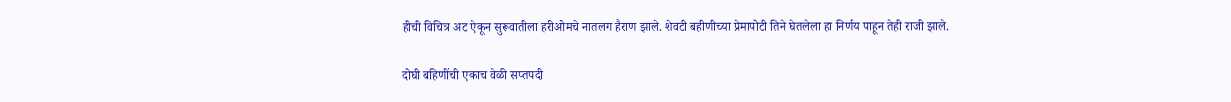हीची विचित्र अट ऐकून सुरूवातीला हरीओमचे नातलग हैराण झाले. शेवटी बहीणीच्या प्रेमापोटी तिने घेतलेला हा निर्णय पाहून तेही राजी झाले.

दोघी बहिणींची एकाच वेळी सप्तपदी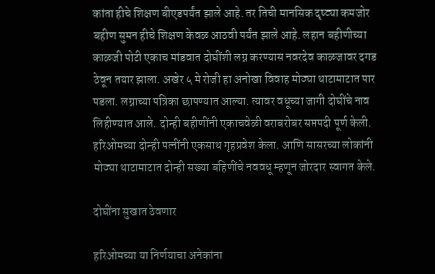कांता हीचे शिक्षण बीएडपर्यंत झाले आहे. तर तिची मानसिक दृष्ट्या कमजोर बहीण सुमन हीचे शिक्षण केवळ आठवी पर्यंत झाले आहे. लहान बहीणीच्या काळजी पोटी एकाच मांडवात दोघींशी लग्न करण्यास नवरदेव काळजावर दगड ठेवून तयार झाला. अखेर ५ मे रोजी हा अनोखा विवाह मोठ्या थाटामाटात पार पडला. लग्नाच्या पत्रिका छापण्यात आल्या. त्यावर वधूच्या जागी दोघींचे नाव लिहीण्यात आले. दोन्ही बहीणींनी एकाचवेळी वराबरोबर सप्तपदी पूर्ण केली. हरिओमच्या दोन्ही पत्नींनी एकसाथ गृहप्रवेश केला. आणि सासरच्या लोकांनी मोठ्या थाटामाटात दोन्ही सख्या बहिणींचे नववधू म्हणून जोरदार स्वागत केले.

दोघींना सुखात ठेवणार

हरिओमच्या या निर्णयाचा अनेकांना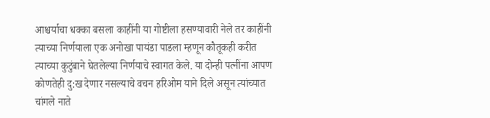आश्चर्याचा धक्का बसला काहींनी या गोष्टीला हसण्यावारी नेले तर काहींनी त्याच्या निर्णयाला एक अनोखा पायंडा पाडला म्हणून कौतूकही करीत त्याच्या कुटुंबाने घेतलेल्या निर्णयाचे स्वागत केले. या दोन्ही पत्नींना आपण कोणतेही दु:ख देणार नसल्याचे वचन हरिओम याने दिले असून त्यांच्यात चांगले नाते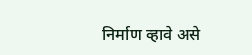निर्माण व्हावे असे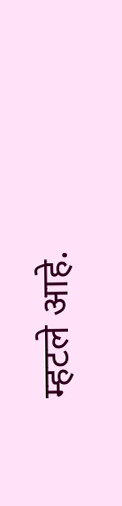म्हटले आहे.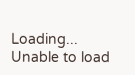Loading...
Unable to load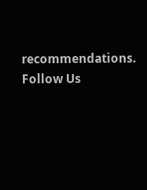recommendations.
Follow Us